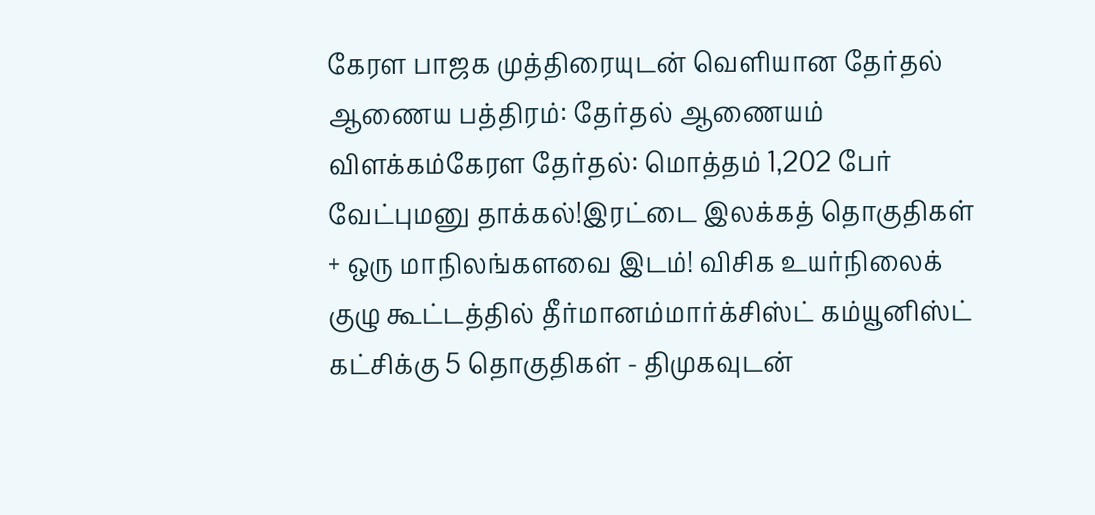கேரள பாஜக முத்திரையுடன் வெளியான தேர்தல் ஆணைய பத்திரம்: தேர்தல் ஆணையம் விளக்கம்கேரள தேர்தல்: மொத்தம் 1,202 பேர் வேட்புமனு தாக்கல்!இரட்டை இலக்கத் தொகுதிகள் + ஒரு மாநிலங்களவை இடம்! விசிக உயர்நிலைக் குழு கூட்டத்தில் தீர்மானம்மார்க்சிஸ்ட் கம்யூனிஸ்ட் கட்சிக்கு 5 தொகுதிகள் - திமுகவுடன்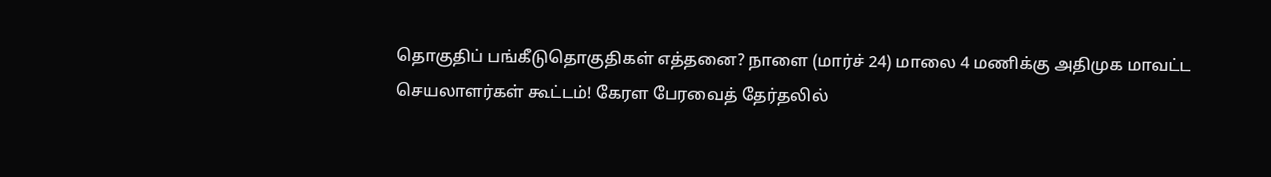தொகுதிப் பங்கீடுதொகுதிகள் எத்தனை? நாளை (மார்ச் 24) மாலை 4 மணிக்கு அதிமுக மாவட்ட செயலாளர்கள் கூட்டம்! கேரள பேரவைத் தேர்தலில்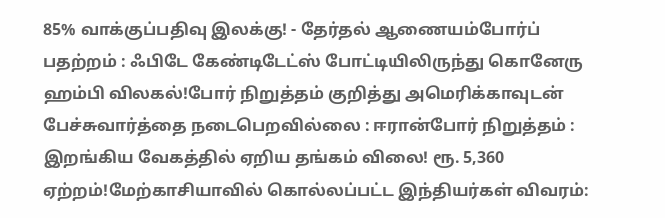85% வாக்குப்பதிவு இலக்கு! - தேர்தல் ஆணையம்போர்ப் பதற்றம் : ஃபிடே கேண்டிடேட்ஸ் போட்டியிலிருந்து கொனேரு ஹம்பி விலகல்!போர் நிறுத்தம் குறித்து அமெரிக்காவுடன் பேச்சுவார்த்தை நடைபெறவில்லை : ஈரான்போர் நிறுத்தம் : இறங்கிய வேகத்தில் ஏறிய தங்கம் விலை! ரூ. 5,360 ஏற்றம்!மேற்காசியாவில் கொல்லப்பட்ட இந்தியர்கள் விவரம்: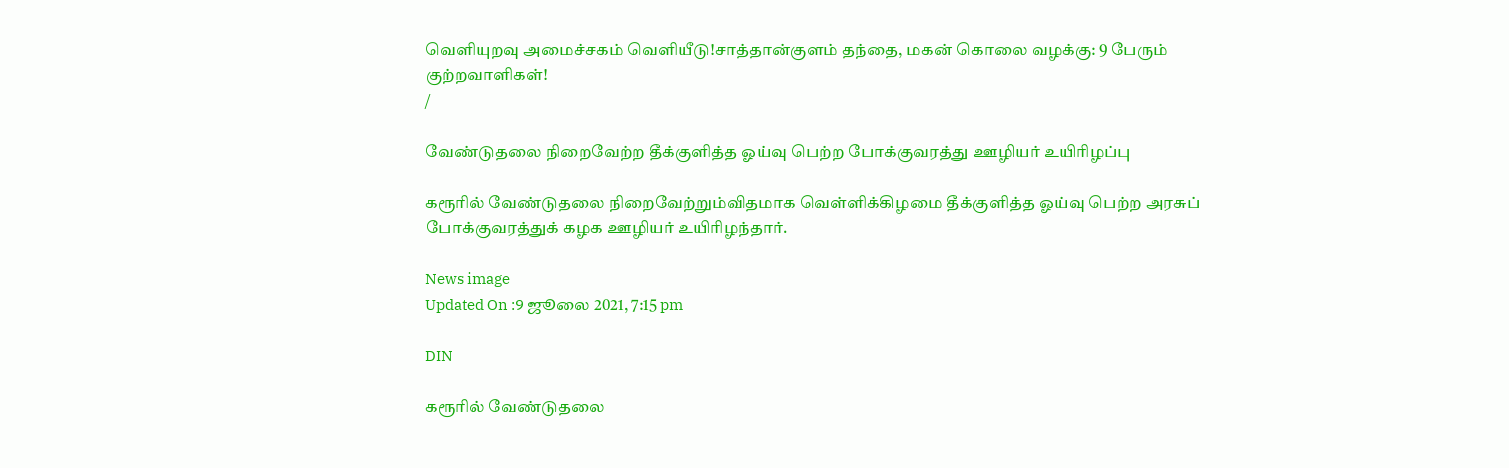வெளியுறவு அமைச்சகம் வெளியீடு!சாத்தான்குளம் தந்தை, மகன் கொலை வழக்கு: 9 பேரும் குற்றவாளிகள்!
/

வேண்டுதலை நிறைவேற்ற தீக்குளித்த ஓய்வு பெற்ற போக்குவரத்து ஊழியர் உயிரிழப்பு

கரூரில் வேண்டுதலை நிறைவேற்றும்விதமாக வெள்ளிக்கிழமை தீக்குளித்த ஓய்வு பெற்ற அரசுப் போக்குவரத்துக் கழக ஊழியர் உயிரிழந்தார்.

News image
Updated On :9 ஜூலை 2021, 7:15 pm

DIN

கரூரில் வேண்டுதலை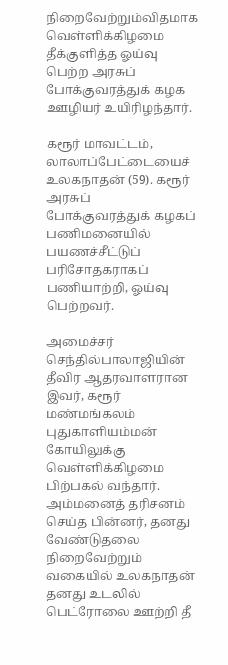நிறைவேற்றும்விதமாக வெள்ளிக்கிழமை தீக்குளித்த ஓய்வு பெற்ற அரசுப் போக்குவரத்துக் கழக ஊழியர் உயிரிழந்தார்.

கரூர் மாவட்டம், லாலாப்பேட்டையைச் உலகநாதன் (59). கரூர் அரசுப் போக்குவரத்துக் கழகப் பணிமனையில் பயணச்சீட்டுப் பரிசோதகராகப் பணியாற்றி, ஓய்வு பெற்றவர்.

அமைச்சர் செந்தில்பாலாஜியின் தீவிர ஆதரவாளரான இவர், கரூர் மண்மங்கலம் புதுகாளியம்மன் கோயிலுக்கு வெள்ளிக்கிழமை பிற்பகல் வந்தார். அம்மனைத் தரிசனம் செய்த பின்னர், தனது வேண்டுதலை நிறைவேற்றும் வகையில் உலகநாதன் தனது உடலில் பெட்ரோலை ஊற்றி தீ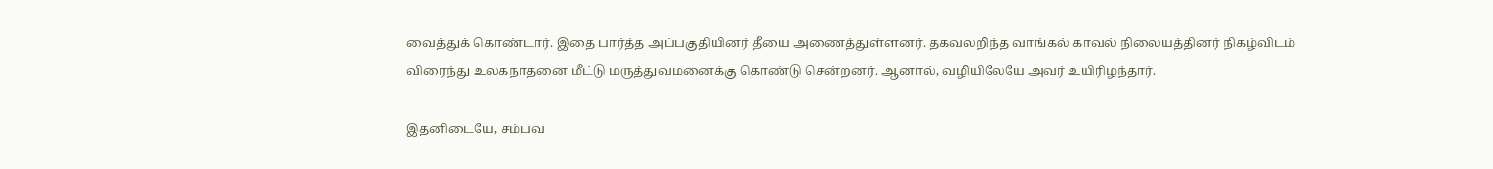வைத்துக் கொண்டார். இதை பார்த்த அப்பகுதியினர் தீயை அணைத்துள்ளனர். தகவலறிந்த வாங்கல் காவல் நிலையத்தினர் நிகழ்விடம் விரைந்து உலகநாதனை மீட்டு மருத்துவமனைக்கு கொண்டு சென்றனர். ஆனால், வழியிலேயே அவர் உயிரிழந்தார்.

இதனிடையே, சம்பவ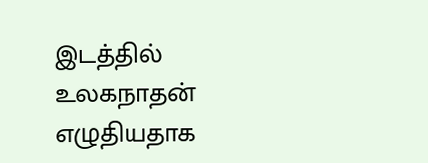இடத்தில் உலகநாதன் எழுதியதாக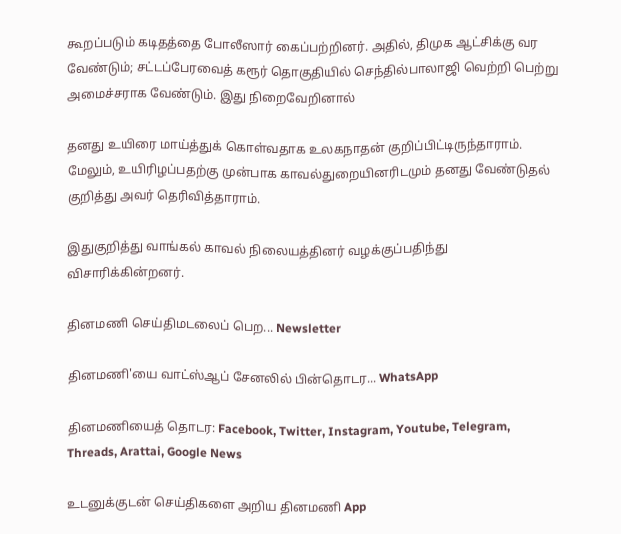கூறப்படும் கடிதத்தை போலீஸார் கைப்பற்றினர். அதில், திமுக ஆட்சிக்கு வர வேண்டும்; சட்டப்பேரவைத் கரூர் தொகுதியில் செந்தில்பாலாஜி வெற்றி பெற்று அமைச்சராக வேண்டும். இது நிறைவேறினால்

தனது உயிரை மாய்த்துக் கொள்வதாக உலகநாதன் குறிப்பிட்டிருந்தாராம். மேலும், உயிரிழப்பதற்கு முன்பாக காவல்துறையினரிடமும் தனது வேண்டுதல் குறித்து அவர் தெரிவித்தாராம்.

இதுகுறித்து வாங்கல் காவல் நிலையத்தினர் வழக்குப்பதிந்து விசாரிக்கின்றனர்.

தினமணி செய்திமடலைப் பெற... Newsletter

தினமணி'யை வாட்ஸ்ஆப் சேனலில் பின்தொடர... WhatsApp

தினமணியைத் தொடர: Facebook, Twitter, Instagram, Youtube, Telegram, Threads, Arattai, Google News

உடனுக்குடன் செய்திகளை அறிய தினமணி App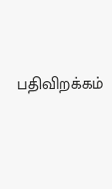பதிவிறக்கம்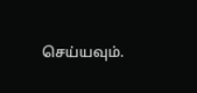செய்யவும்.